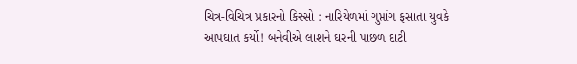ચિત્ર-વિચિત્ર પ્રકારનો કિસ્સો : નારિયેળમાં ગુપ્તાંગ ફસાતા યુવકે આપઘાત કર્યો! બનેવીએ લાશને ઘરની પાછળ દાટી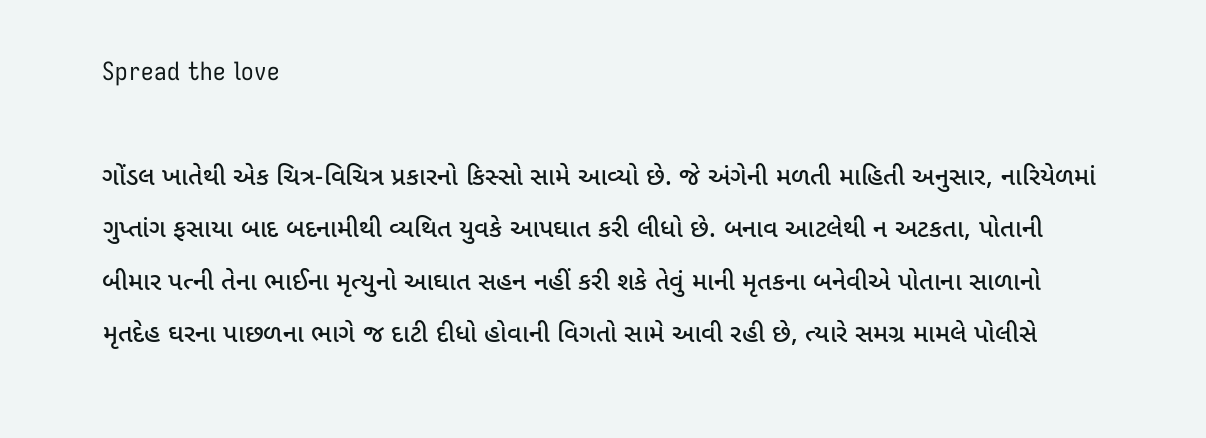Spread the love

ગોંડલ ખાતેથી એક ચિત્ર-વિચિત્ર પ્રકારનો કિસ્સો સામે આવ્યો છે. જે અંગેની મળતી માહિતી અનુસાર, નારિયેળમાં ગુપ્તાંગ ફસાયા બાદ બદનામીથી વ્યથિત યુવકે આપઘાત કરી લીધો છે. બનાવ આટલેથી ન અટકતા, પોતાની બીમાર પત્ની તેના ભાઈના મૃત્યુનો આઘાત સહન નહીં કરી શકે તેવું માની મૃતકના બનેવીએ પોતાના સાળાનો મૃતદેહ ઘરના પાછળના ભાગે જ દાટી દીધો હોવાની વિગતો સામે આવી રહી છે, ત્યારે સમગ્ર મામલે પોલીસે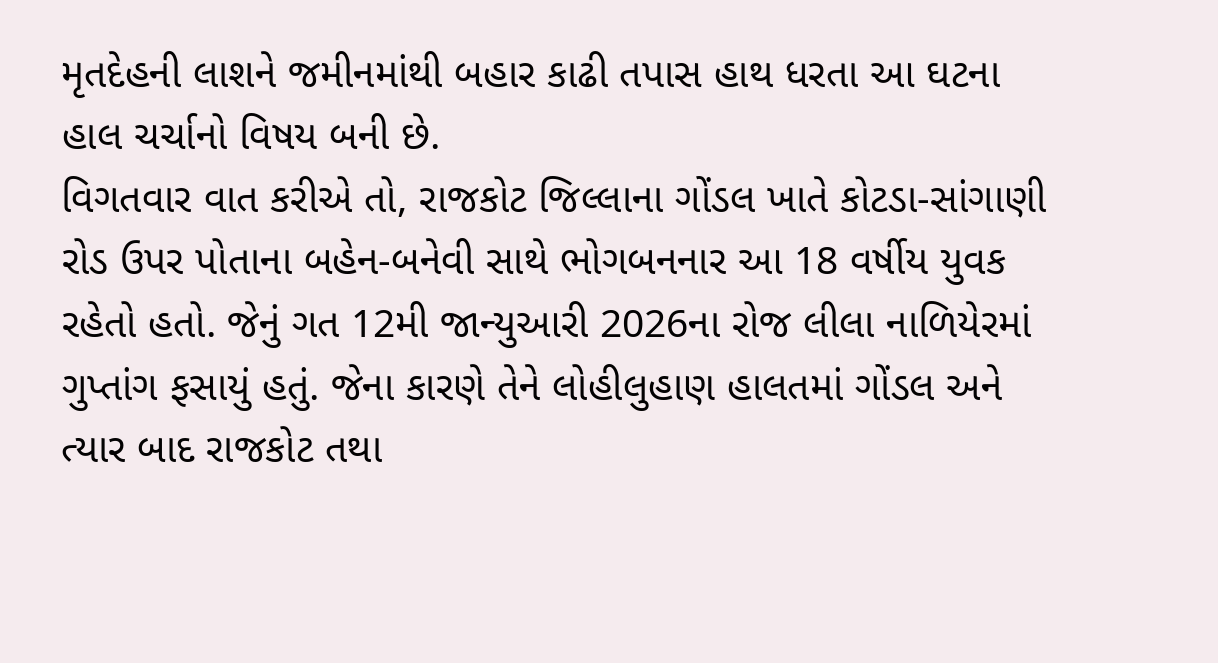મૃતદેહની લાશને જમીનમાંથી બહાર કાઢી તપાસ હાથ ધરતા આ ઘટના હાલ ચર્ચાનો વિષય બની છે.
વિગતવાર વાત કરીએ તો, રાજકોટ જિલ્લાના ગોંડલ ખાતે કોટડા-સાંગાણી રોડ ઉપર પોતાના બહેન-બનેવી સાથે ભોગબનનાર આ 18 વર્ષીય યુવક રહેતો હતો. જેનું ગત 12મી જાન્યુઆરી 2026ના રોજ લીલા નાળિયેરમાં ગુપ્તાંગ ફસાયું હતું. જેના કારણે તેને લોહીલુહાણ હાલતમાં ગોંડલ અને ત્યાર બાદ રાજકોટ તથા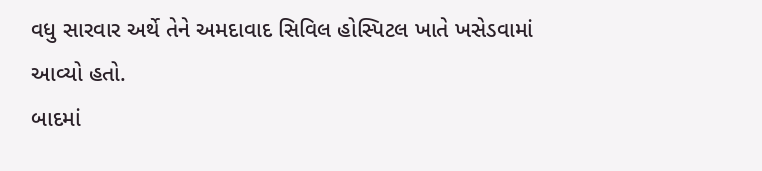વધુ સારવાર અર્થે તેને અમદાવાદ સિવિલ હોસ્પિટલ ખાતે ખસેડવામાં આવ્યો હતો.
બાદમાં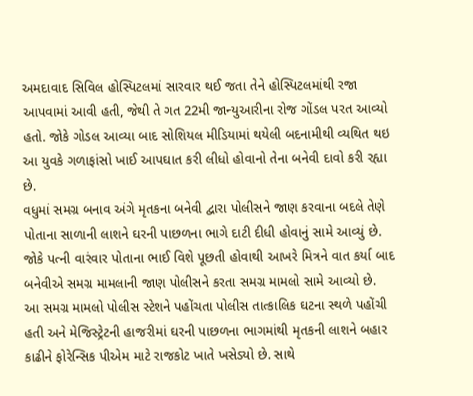અમદાવાદ સિવિલ હોસ્પિટલમાં સારવાર થઈ જતા તેને હોસ્પિટલમાંથી રજા આપવામાં આવી હતી, જેથી તે ગત 22મી જાન્યુઆરીના રોજ ગોંડલ પરત આવ્યો હતો. જોકે ગોડલ આવ્યા બાદ સોશિયલ મીડિયામાં થયેલી બદનામીથી વ્યથિત થઇ આ યુવકે ગળાફાંસો ખાઈ આપઘાત કરી લીધો હોવાનો તેના બનેવી દાવો કરી રહ્યા છે.
વધુમાં સમગ્ર બનાવ અંગે મૃતકના બનેવી દ્વારા પોલીસને જાણ કરવાના બદલે તેણે પોતાના સાળાની લાશને ઘરની પાછળના ભાગે દાટી દીધી હોવાનું સામે આવ્યું છે. જોકે પત્ની વારંવાર પોતાના ભાઈ વિશે પૂછતી હોવાથી આખરે મિત્રને વાત કર્યા બાદ બનેવીએ સમગ્ર મામલાની જાણ પોલીસને કરતા સમગ્ર મામલો સામે આવ્યો છે.
આ સમગ્ર મામલો પોલીસ સ્ટેશને પહોંચતા પોલીસ તાત્કાલિક ઘટના સ્થળે પહોંચી હતી અને મેજિસ્ટ્રેટની હાજરીમાં ઘરની પાછળના ભાગમાંથી મૃતકની લાશને બહાર કાઢીને ફોરેન્સિક પીએમ માટે રાજકોટ ખાતે ખસેડ્યો છે. સાથે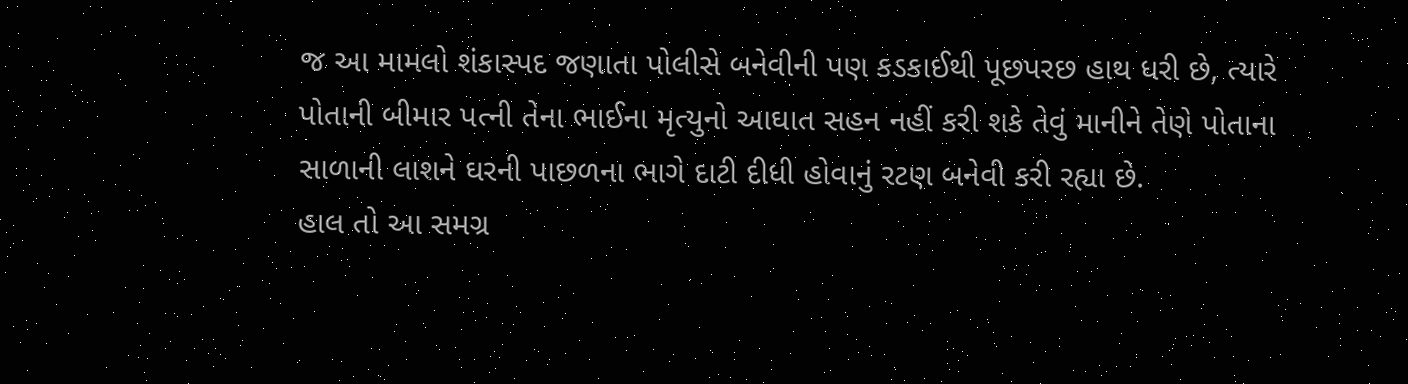જ આ મામલો શંકાસ્પદ જણાતા પોલીસે બનેવીની પણ કડકાઈથી પૂછપરછ હાથ ધરી છે, ત્યારે પોતાની બીમાર પત્ની તેના ભાઈના મૃત્યુનો આઘાત સહન નહીં કરી શકે તેવું માનીને તેણે પોતાના સાળાની લાશને ઘરની પાછળના ભાગે દાટી દીધી હોવાનું રટણ બનેવી કરી રહ્યા છે.
હાલ તો આ સમગ્ર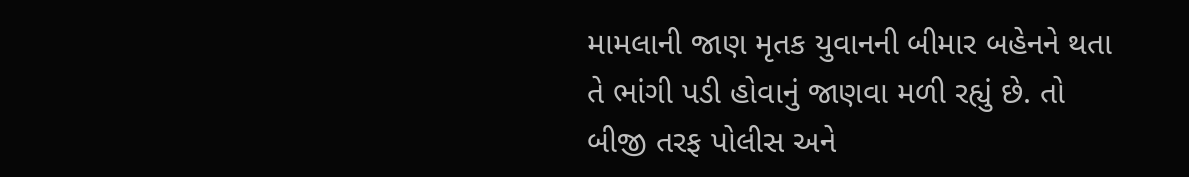મામલાની જાણ મૃતક યુવાનની બીમાર બહેનને થતા તે ભાંગી પડી હોવાનું જાણવા મળી રહ્યું છે. તો બીજી તરફ પોલીસ અને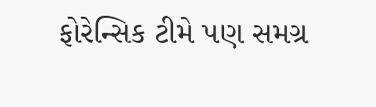ફોરેન્સિક ટીમે પણ સમગ્ર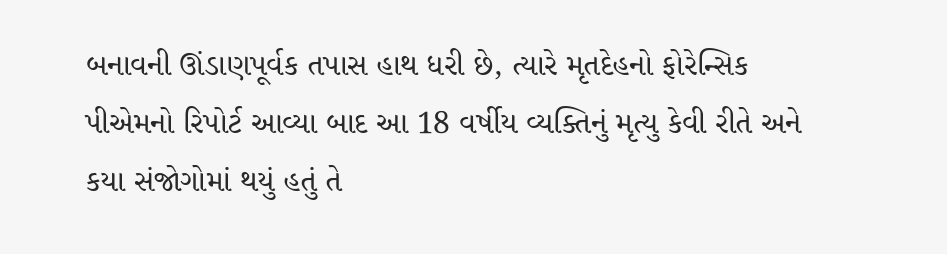બનાવની ઊંડાણપૂર્વક તપાસ હાથ ધરી છે, ત્યારે મૃતદેહનો ફોરેન્સિક પીએમનો રિપોર્ટ આવ્યા બાદ આ 18 વર્ષીય વ્યક્તિનું મૃત્યુ કેવી રીતે અને કયા સંજોગોમાં થયું હતું તે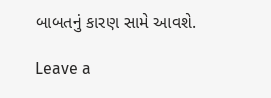બાબતનું કારણ સામે આવશે.

Leave a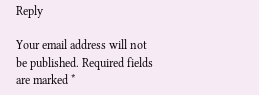Reply

Your email address will not be published. Required fields are marked *